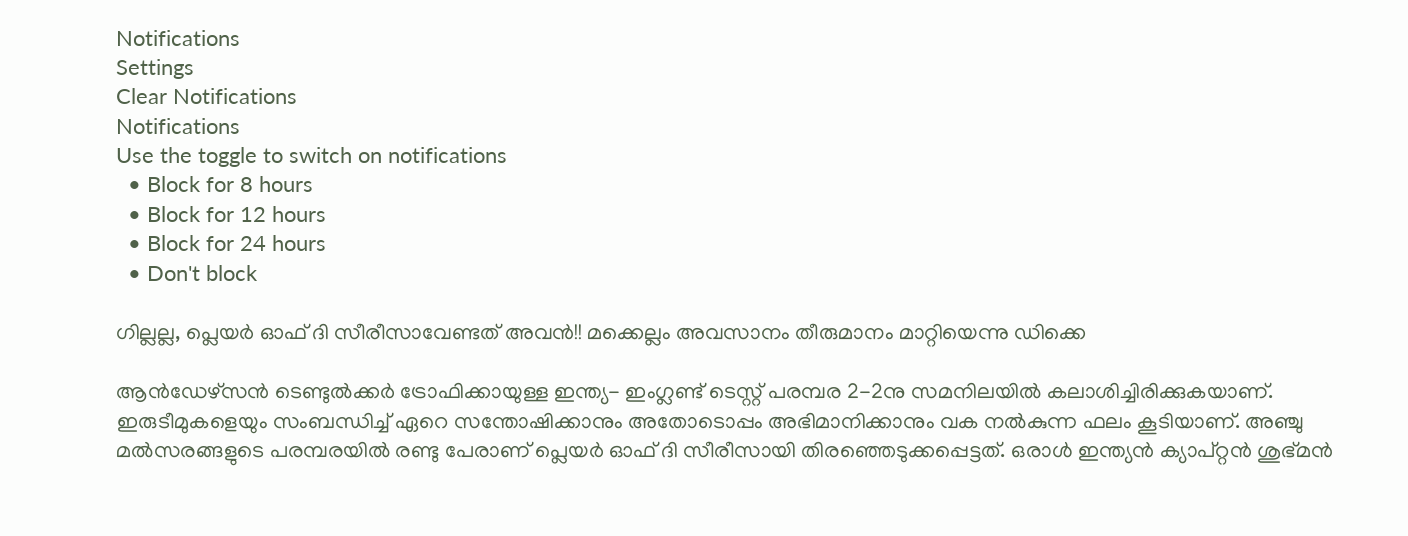Notifications
Settings
Clear Notifications
Notifications
Use the toggle to switch on notifications
  • Block for 8 hours
  • Block for 12 hours
  • Block for 24 hours
  • Don't block

ഗില്ലല്ല, പ്ലെയര്‍ ഓഫ് ദി സീരീസാവേണ്ടത് അവന്‍!! മക്കെല്ലം അവസാനം തീരുമാനം മാറ്റിയെന്നു ഡിക്കെ

ആന്‍ഡേഴ്‌സന്‍ ടെണ്ടുല്‍ക്കര്‍ ട്രോഫിക്കായുള്ള ഇന്ത്യ- ഇംഗ്ലണ്ട് ടെസ്റ്റ് പരമ്പര 2-2നു സമനിലയില്‍ കലാശിച്ചിരിക്കുകയാണ്. ഇരുടീമുകളെയും സംബന്ധിച്ച് ഏറെ സന്തോഷിക്കാനും അതോടൊപ്പം അഭിമാനിക്കാനും വക നല്‍കുന്ന ഫലം കൂടിയാണ്. അഞ്ചു മല്‍സരങ്ങളുടെ പരമ്പരയില്‍ രണ്ടു പേരാണ് പ്ലെയര്‍ ഓഫ് ദി സീരീസായി തിരഞ്ഞെടുക്കപ്പെട്ടത്. ഒരാള്‍ ഇന്ത്യന്‍ ക്യാപ്റ്റന്‍ ശുഭ്മന്‍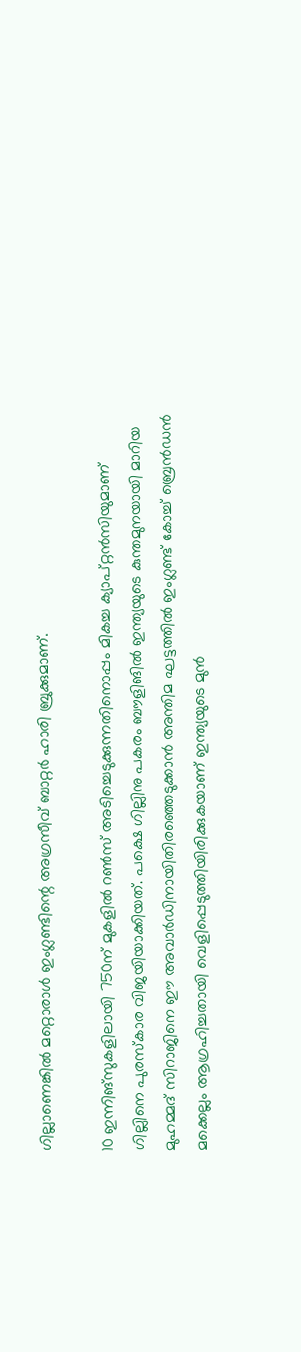ഗില്ലാണെങ്കില്‍ മറ്റൊരാള്‍ ഇംഗ്ലണ്ടിന്റെ അഗ്രസീവ് ബാറ്റര്‍ ഹാരി ബ്രുക്കുമാണ്.

10 ഇന്നിങ്‌സുകളിലായി 750ന് മുകളില്‍ റണ്‍സ് അടിച്ചെടുക്കുന്നതിനൊപ്പം മികച്ച ക്യാപ്റ്റന്‍സിയുമാണ് ഗില്ലിനെ പുരസ്‌കാര വിജയിയാക്കിയത്. പക്ഷെ ഗില്ലിനു പകരം ബൗളിങില്‍ ഇന്ത്യയുടെ കുന്തമുനയായി മാറിയ മുഹമ്മദ് സിറാജിനെ ഈ അവാര്‍ഡിനായിതിരഞ്ഞെടുക്കാന്‍ അന്തിമ ഘട്ടത്തില്‍ ഇംഗ്ലണ്ട് കോച്ച് ബ്രെന്‍ഡന്‍ മക്കെല്ലം ആഗ്രഹിച്ചതായി വെളിപ്പെടുത്തിയിരിക്കുകയാണ് ഇന്ത്യയുടെ മുന്‍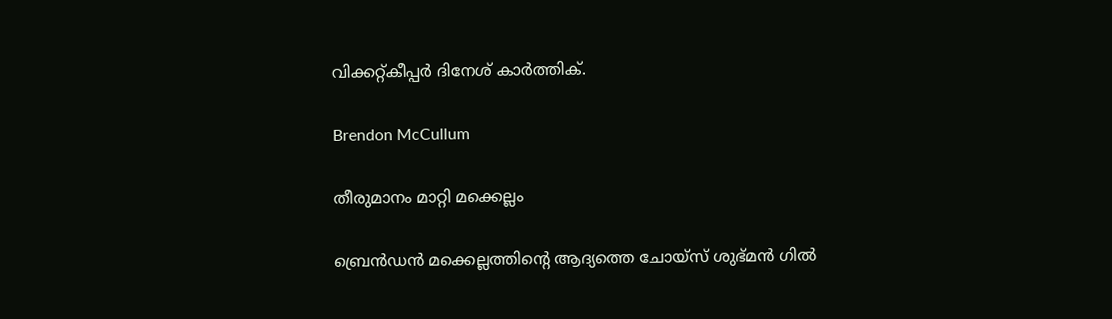വിക്കറ്റ്കീപ്പര്‍ ദിനേശ് കാര്‍ത്തിക്.

Brendon McCullum

തീരുമാനം മാറ്റി മക്കെല്ലം

ബ്രെന്‍ഡന്‍ മക്കെല്ലത്തിന്റെ ആദ്യത്തെ ചോയ്‌സ് ശുഭ്മന്‍ ഗില്‍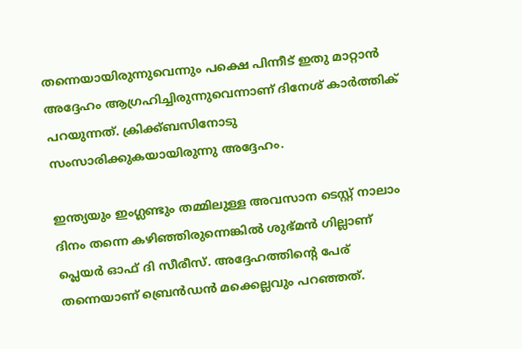തന്നെയായിരുന്നുവെന്നും പക്ഷെ പിന്നീട് ഇതു മാറ്റാന്‍ അദ്ദേഹം ആഗ്രഹിച്ചിരുന്നുവെന്നാണ് ദിനേശ് കാര്‍ത്തിക് പറയുന്നത്. ക്രിക്ക്ബസിനോടു സംസാരിക്കുകയായിരുന്നു അദ്ദേഹം.

ഇന്ത്യയും ഇംഗ്ലണ്ടും തമ്മിലുള്ള അവസാന ടെസ്റ്റ് നാലാം ദിനം തന്നെ കഴിഞ്ഞിരുന്നെങ്കില്‍ ശുഭ്മന്‍ ഗില്ലാണ് പ്ലെയര്‍ ഓഫ് ദി സീരീസ്. അദ്ദേഹത്തിന്റെ പേര് തന്നെയാണ് ബ്രെന്‍ഡന്‍ മക്കെല്ലവും പറഞ്ഞത്.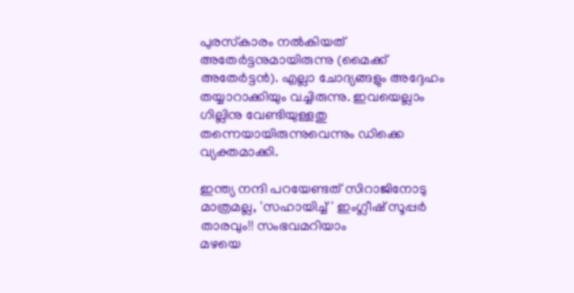പുരസ്‌കാരം നല്‍കിയത് അതേര്‍ട്ടനുമായിരുന്നു (മൈക്ക് അതേര്‍ട്ടന്‍). എല്ലാ ചോദ്യങ്ങളും അദ്ദേഹം തയ്യാറാക്കിയും വച്ചിരുന്നു. ഇവയെല്ലാം ഗില്ലിനു വേണ്ടിയുള്ളതു തന്നെയായിരുന്നുവെന്നും ഡിക്കെ വ്യക്തമാക്കി.

ഇന്ത്യ നന്ദി പറയേണ്ടത് സിറാജിനോടു മാത്രമല്ല, 'സഹായിച്ച്' ഇംഗ്ലീഷ് സൂപ്പര്‍ താരവും!! സംഭവമറിയാം
മഴയെ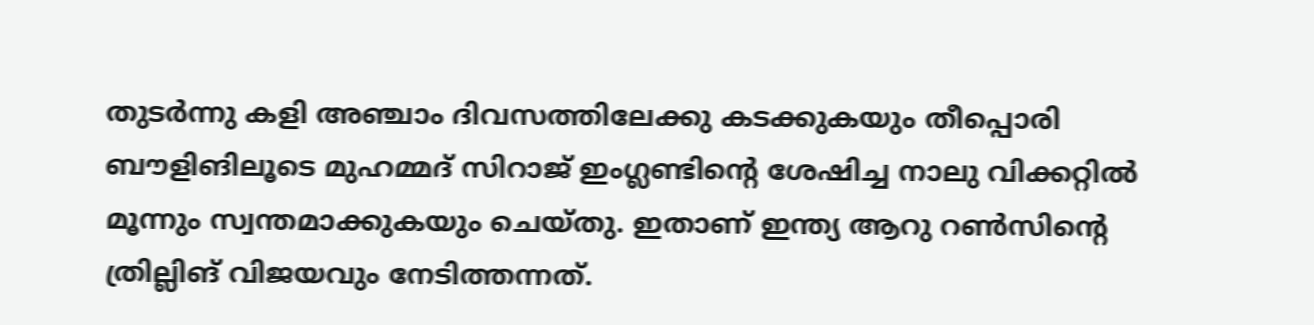തുടര്‍ന്നു കളി അഞ്ചാം ദിവസത്തിലേക്കു കടക്കുകയും തീപ്പൊരി ബൗളിങിലൂടെ മുഹമ്മദ് സിറാജ് ഇംഗ്ലണ്ടിന്റെ ശേഷിച്ച നാലു വിക്കറ്റില്‍ മൂന്നും സ്വന്തമാക്കുകയും ചെയ്തു. ഇതാണ് ഇന്ത്യ ആറു റണ്‍സിന്റെ ത്രില്ലിങ് വിജയവും നേടിത്തന്നത്.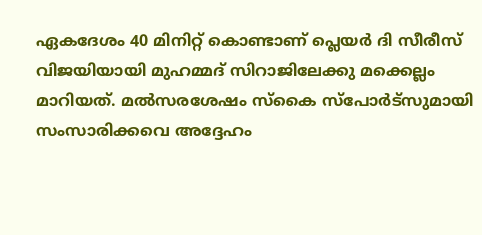ഏകദേശം 40 മിനിറ്റ് കൊണ്ടാണ് പ്ലെയര്‍ ദി സീരീസ് വിജയിയായി മുഹമ്മദ് സിറാജിലേക്കു മക്കെല്ലം മാറിയത്. മല്‍സരശേഷം സ്‌കൈ സ്‌പോര്‍ട്‌സുമായി സംസാരിക്കവെ അദ്ദേഹം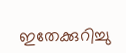ഇതേക്കുറിച്ചു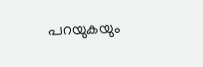പറയുകയും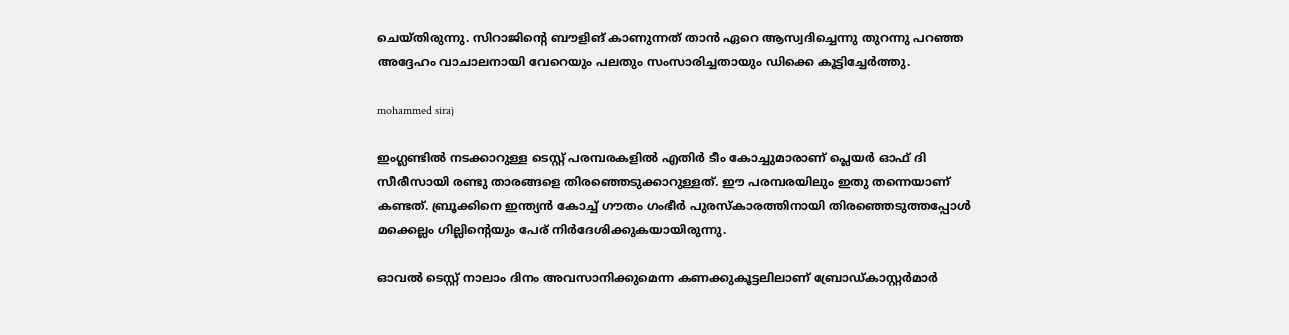ചെയ്തിരുന്നു. സിറാജിന്റെ ബൗളിങ് കാണുന്നത് താന്‍ ഏറെ ആസ്വദിച്ചെന്നു തുറന്നു പറഞ്ഞ അദ്ദേഹം വാചാലനായി വേറെയും പലതും സംസാരിച്ചതായും ഡിക്കെ കൂട്ടിച്ചേര്‍ത്തു.

mohammed siraj

ഇംഗ്ലണ്ടില്‍ നടക്കാറുള്ള ടെസ്റ്റ് പരമ്പരകളില്‍ എതിര്‍ ടീം കോച്ചുമാരാണ് പ്ലെയര്‍ ഓഫ് ദി സീരീസായി രണ്ടു താരങ്ങളെ തിരഞ്ഞെടുക്കാറുള്ളത്. ഈ പരമ്പരയിലും ഇതു തന്നെയാണ് കണ്ടത്. ബ്രൂക്കിനെ ഇന്ത്യന്‍ കോച്ച് ഗൗതം ഗംഭീര്‍ പുരസ്‌കാരത്തിനായി തിരഞ്ഞെടുത്തപ്പോള്‍ മക്കെല്ലം ഗില്ലിന്റെയും പേര് നിര്‍ദേശിക്കുകയായിരുന്നു.

ഓവല്‍ ടെസ്റ്റ് നാലാം ദിനം അവസാനിക്കുമെന്ന കണക്കുകൂട്ടലിലാണ് ബ്രോഡ്കാസ്റ്റര്‍മാര്‍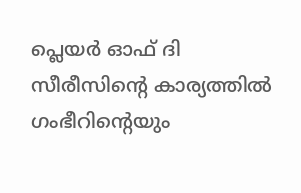പ്ലെയര്‍ ഓഫ് ദി സീരീസിന്റെ കാര്യത്തില്‍ ഗംഭീറിന്റെയും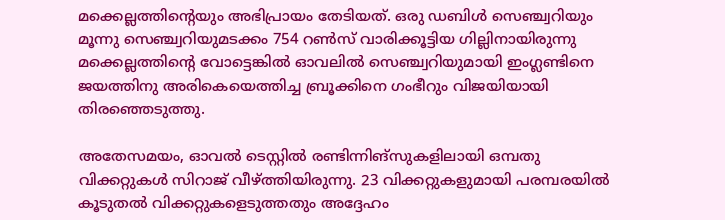മക്കെല്ലത്തിന്റെയും അഭിപ്രായം തേടിയത്. ഒരു ഡബിള്‍ സെഞ്ച്വറിയും മൂന്നു സെഞ്ച്വറിയുമടക്കം 754 റണ്‍സ് വാരിക്കൂട്ടിയ ഗില്ലിനായിരുന്നു മക്കെല്ലത്തിന്റെ വോട്ടെങ്കില്‍ ഓവലില്‍ സെഞ്ച്വറിയുമായി ഇംഗ്ലണ്ടിനെ ജയത്തിനു അരികെയെത്തിച്ച ബ്രൂക്കിനെ ഗംഭീറും വിജയിയായി തിരഞ്ഞെടുത്തു.

അതേസമയം, ഓവല്‍ ടെസ്റ്റില്‍ രണ്ടിന്നിങ്‌സുകളിലായി ഒമ്പതു വിക്കറ്റുകള്‍ സിറാജ് വീഴ്ത്തിയിരുന്നു. 23 വിക്കറ്റുകളുമായി പരമ്പരയില്‍ കൂടുതല്‍ വിക്കറ്റുകളെടുത്തതും അദ്ദേഹം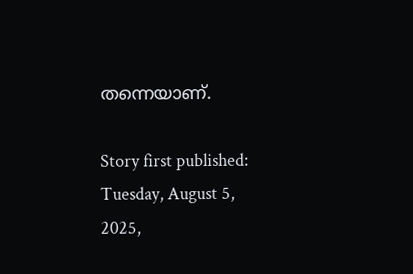തന്നെയാണ്.

Story first published: Tuesday, August 5, 2025,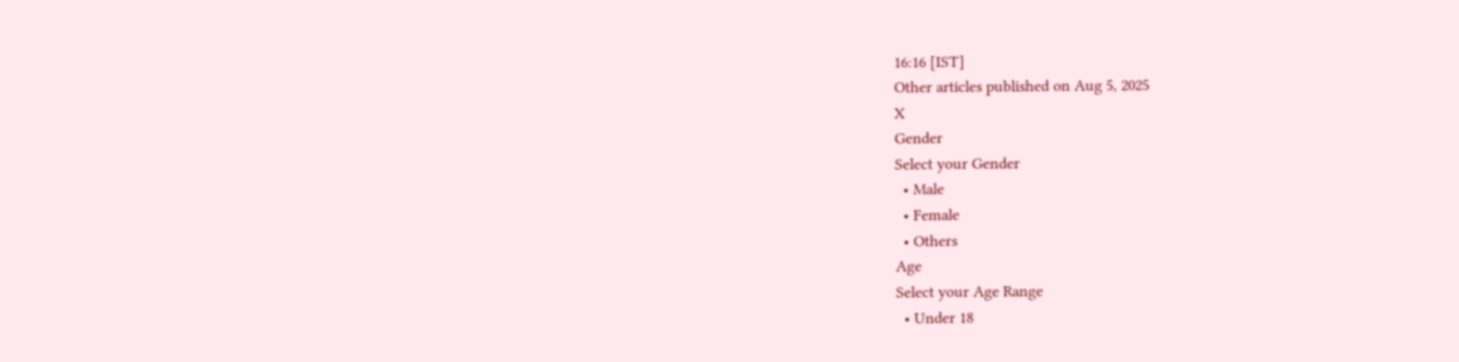16:16 [IST]
Other articles published on Aug 5, 2025
X
Gender
Select your Gender
  • Male
  • Female
  • Others
Age
Select your Age Range
  • Under 18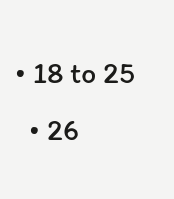• 18 to 25
  • 26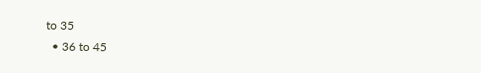to 35
  • 36 to 45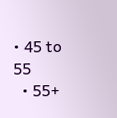• 45 to 55
  • 55+